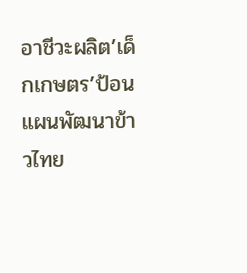อาชีวะผลิต’เด็กเกษตร’ป้อนแผนพัฒนาข้าวไทย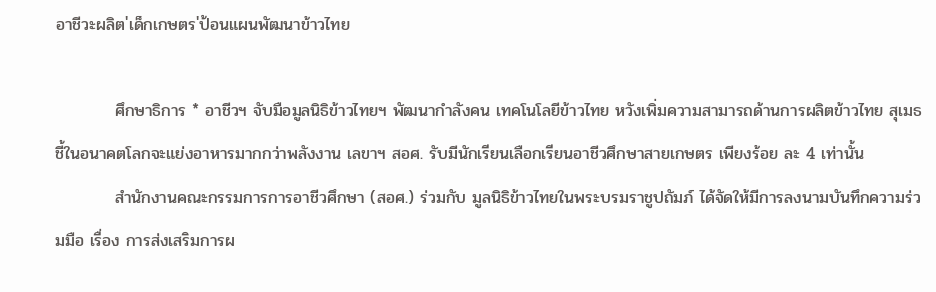อาชีวะผลิต'เด็กเกษตร'ป้อนแผนพัฒนาข้าวไทย

          ศึกษาธิการ * อาชีวฯ จับมือมูลนิธิข้าวไทยฯ พัฒนากำลังคน เทคโนโลยีข้าวไทย หวังเพิ่มความสามารถด้านการผลิตข้าวไทย สุเมธ ชี้ในอนาคตโลกจะแย่งอาหารมากกว่าพลังงาน เลขาฯ สอศ. รับมีนักเรียนเลือกเรียนอาชีวศึกษาสายเกษตร เพียงร้อย ละ 4 เท่านั้น
          สำนักงานคณะกรรมการการอาชีวศึกษา (สอศ.) ร่วมกับ มูลนิธิข้าวไทยในพระบรมราชูปถัมภ์ ได้จัดให้มีการลงนามบันทึกความร่วมมือ เรื่อง การส่งเสริมการผ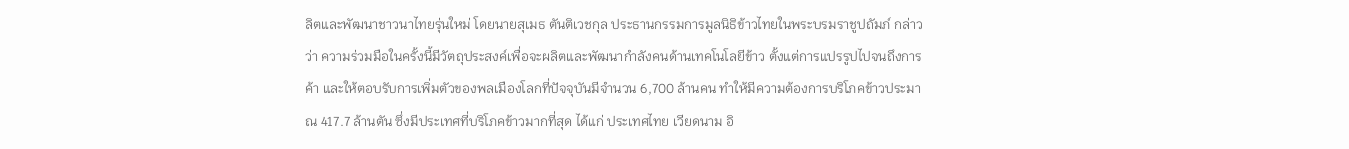ลิตและพัฒนาชาวนาไทยรุ่นใหม่ โดยนายสุเมธ ตันติเวชกุล ประธานกรรมการมูลนิธิข้าวไทยในพระบรมราชูปถัมภ์ กล่าวว่า ความร่วมมือในครั้งนี้มีวัตถุประสงค์เพื่อจะผลิตและพัฒนากำลังคนด้านเทคโนโลยีข้าว ตั้งแต่การแปรรูปไปจนถึงการค้า และให้ตอบรับการเพิ่มตัวของพลเมืองโลกที่ปัจจุบันมีจำนวน 6,700 ล้านคน ทำให้มีความต้องการบริโภคข้าวประมาณ 417.7 ล้านตัน ซึ่งมีประเทศที่บริโภคข้าวมากที่สุด ได้แก่ ประเทศไทย เวียดนาม อิ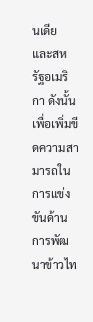นเดีย และสหรัฐอเมริกา ดังนั้น เพื่อเพิ่มขีดความสามารถในการแข่งขันด้านการพัฒนาข้าวไท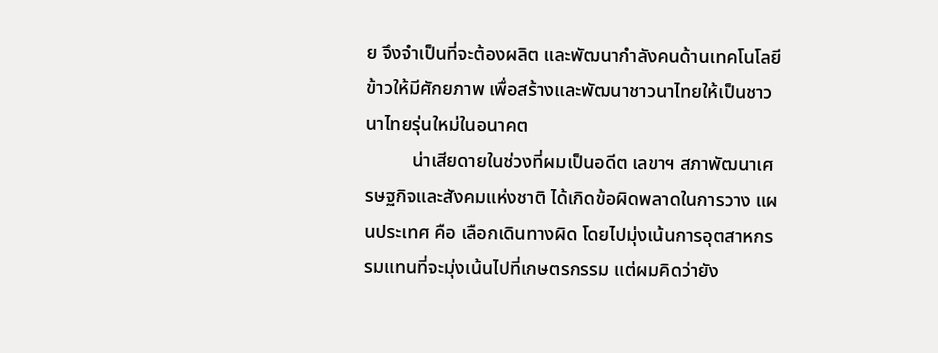ย จึงจำเป็นที่จะต้องผลิต และพัฒนากำลังคนด้านเทคโนโลยีข้าวให้มีศักยภาพ เพื่อสร้างและพัฒนาชาวนาไทยให้เป็นชาวนาไทยรุ่นใหม่ในอนาคต
          น่าเสียดายในช่วงที่ผมเป็นอดีต เลขาฯ สภาพัฒนาเศรษฐกิจและสังคมแห่งชาติ ได้เกิดข้อผิดพลาดในการวาง แผนประเทศ คือ เลือกเดินทางผิด โดยไปมุ่งเน้นการอุตสาหกรรมแทนที่จะมุ่งเน้นไปที่เกษตรกรรม แต่ผมคิดว่ายัง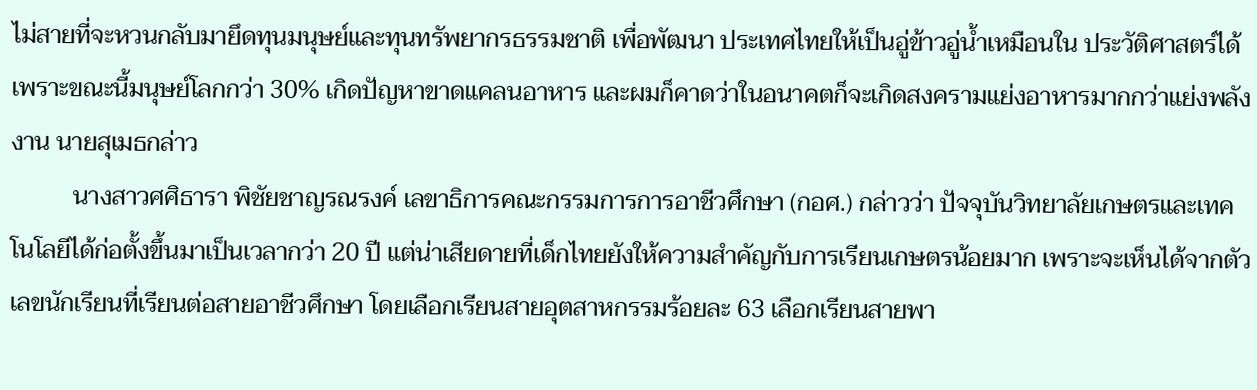ไม่สายที่จะหวนกลับมายึดทุนมนุษย์และทุนทรัพยากรธรรมชาติ เพื่อพัฒนา ประเทศไทยให้เป็นอู่ข้าวอู่น้ำเหมือนใน ประวัติศาสตร์ได้ เพราะขณะนี้มนุษย์โลกกว่า 30% เกิดปัญหาขาดแคลนอาหาร และผมก็คาดว่าในอนาคตก็จะเกิดสงครามแย่งอาหารมากกว่าแย่งพลังงาน นายสุเมธกล่าว
          นางสาวศศิธารา พิชัยชาญรณรงค์ เลขาธิการคณะกรรมการการอาชีวศึกษา (กอศ.) กล่าวว่า ปัจจุบันวิทยาลัยเกษตรและเทคโนโลยีได้ก่อตั้งขึ้นมาเป็นเวลากว่า 20 ปี แต่น่าเสียดายที่เด็กไทยยังให้ความสำคัญกับการเรียนเกษตรน้อยมาก เพราะจะเห็นได้จากตัวเลขนักเรียนที่เรียนต่อสายอาชีวศึกษา โดยเลือกเรียนสายอุตสาหกรรมร้อยละ 63 เลือกเรียนสายพา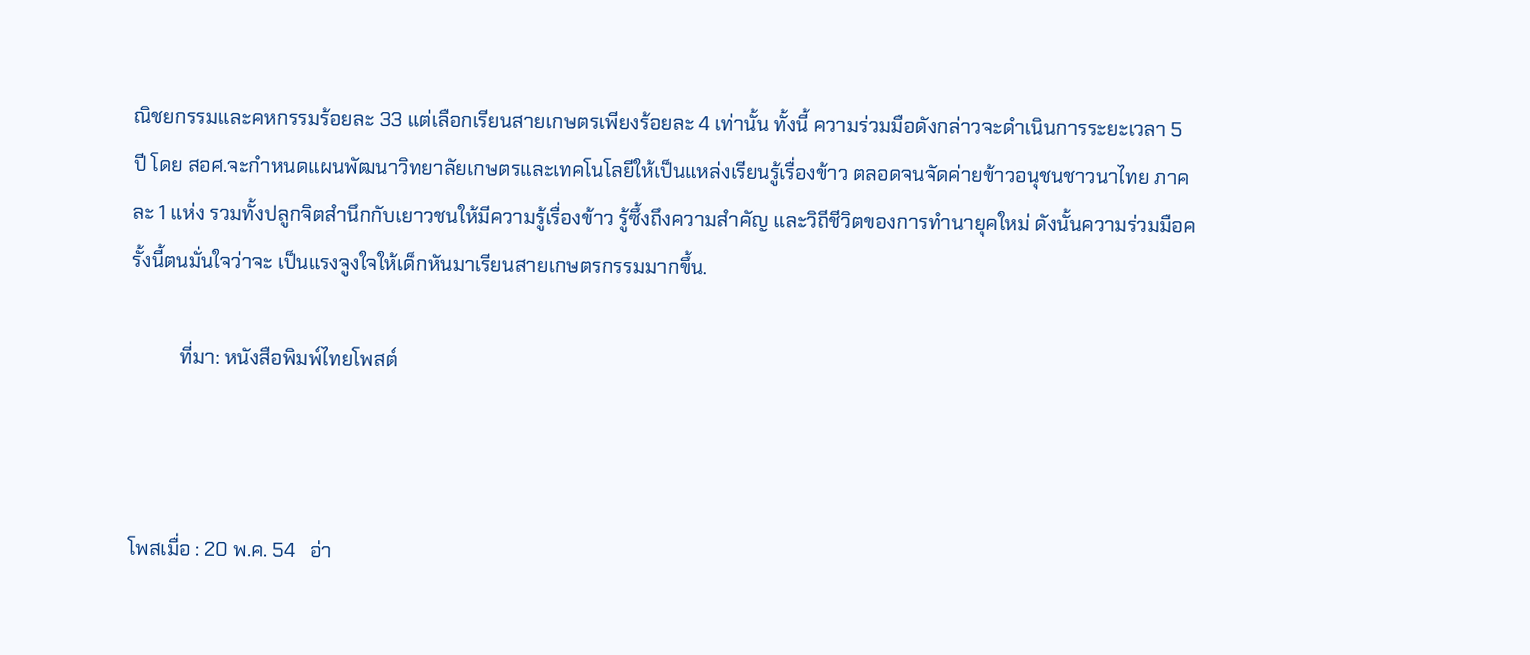ณิชยกรรมและคหกรรมร้อยละ 33 แต่เลือกเรียนสายเกษตรเพียงร้อยละ 4 เท่านั้น ทั้งนี้ ความร่วมมือดังกล่าวจะดำเนินการระยะเวลา 5 ปี โดย สอศ.จะกำหนดแผนพัฒนาวิทยาลัยเกษตรและเทคโนโลยีให้เป็นแหล่งเรียนรู้เรื่องข้าว ตลอดจนจัดค่ายข้าวอนุชนชาวนาไทย ภาคละ 1 แห่ง รวมทั้งปลูกจิตสำนึกกับเยาวชนให้มีความรู้เรื่องข้าว รู้ซึ้งถึงความสำคัญ และวิถีชีวิตของการทำนายุคใหม่ ดังนั้นความร่วมมือครั้งนี้ตนมั่นใจว่าจะ เป็นแรงจูงใจให้เด็กหันมาเรียนสายเกษตรกรรมมากขึ้น.

          ที่มา: หนังสือพิมพ์ไทยโพสต์



โพสเมื่อ : 20 พ.ค. 54   อ่า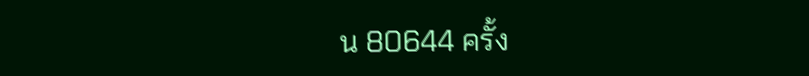น 80644 ครั้ง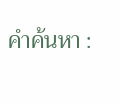คำค้นหา :